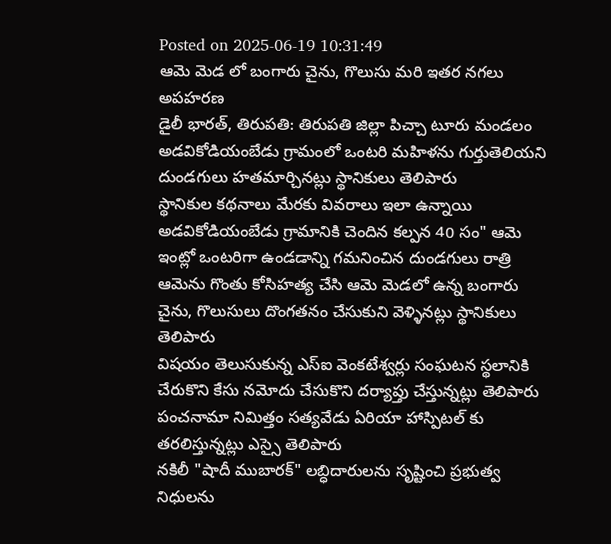Posted on 2025-06-19 10:31:49
ఆమె మెడ లో బంగారు చైను, గొలుసు మరి ఇతర నగలు అపహరణ
డైలీ భారత్, తిరుపతి: తిరుపతి జిల్లా పిచ్చా టూరు మండలం అడవికోడియంబేడు గ్రామంలో ఒంటరి మహిళను గుర్తుతెలియని దుండగులు హతమార్చినట్లు స్థానికులు తెలిపారు
స్థానికుల కథనాలు మేరకు వివరాలు ఇలా ఉన్నాయి అడవికోడియంబేడు గ్రామానికి చెందిన కల్పన 40 సం" ఆమె ఇంట్లో ఒంటరిగా ఉండడాన్ని గమనించిన దుండగులు రాత్రి ఆమెను గొంతు కోసిహత్య చేసి ఆమె మెడలో ఉన్న బంగారు చైను, గొలుసులు దొంగతనం చేసుకుని వెళ్ళినట్లు స్థానికులు తెలిపారు
విషయం తెలుసుకున్న ఎస్ఐ వెంకటేశ్వర్లు సంఘటన స్థలానికి చేరుకొని కేసు నమోదు చేసుకొని దర్యాప్తు చేస్తున్నట్లు తెలిపారు
పంచనామా నిమిత్తం సత్యవేడు ఏరియా హాస్పిటల్ కు తరలిస్తున్నట్లు ఎస్సై తెలిపారు
నకిలీ "షాదీ ముబారక్" లబ్ధిదారులను సృష్టించి ప్రభుత్వ నిధులను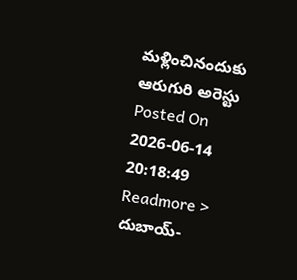మళ్లించినందుకు ఆరుగురి అరెస్టు
Posted On 2026-06-14 20:18:49
Readmore >
దుబాయ్-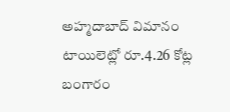అహ్మదాబాద్ విమానం టాయిలెట్లో రూ.4.26 కోట్ల బంగారం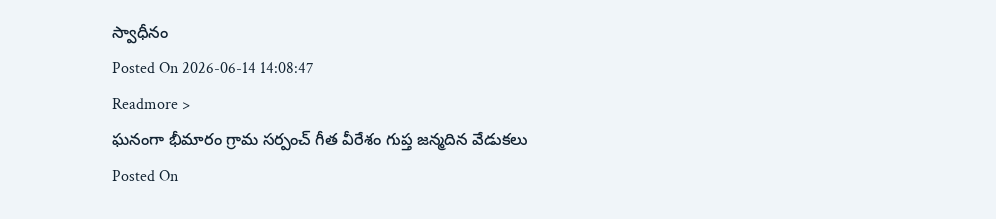స్వాధీనం
Posted On 2026-06-14 14:08:47
Readmore >
ఘనంగా భీమారం గ్రామ సర్పంచ్ గీత వీరేశం గుప్త జన్మదిన వేడుకలు
Posted On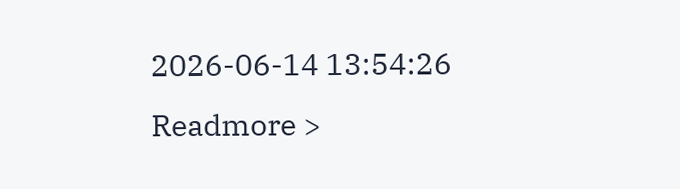2026-06-14 13:54:26
Readmore >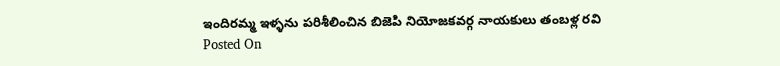ఇందిరమ్మ ఇళ్ళను పరిశీలించిన బిజెపి నియోజకవర్గ నాయకులు తంబళ్ల రవి
Posted On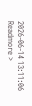2026-06-14 13:11:06
Readmore >